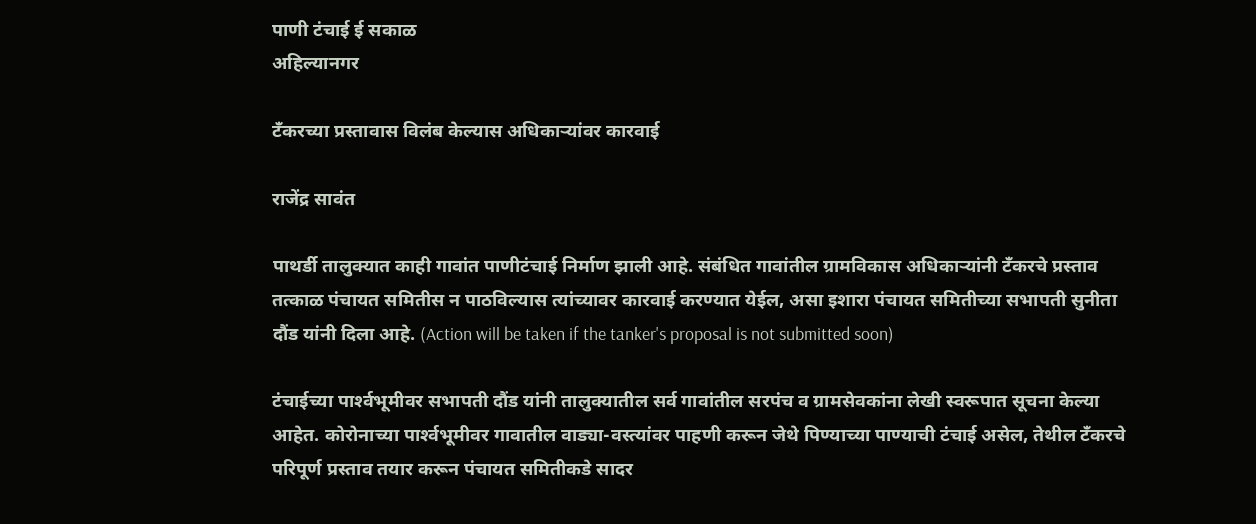पाणी टंचाई ई सकाळ
अहिल्यानगर

टँकरच्या प्रस्तावास विलंब केल्यास अधिकाऱ्यांवर कारवाई

राजेंद्र सावंत

पाथर्डी तालुक्‍यात काही गावांत पाणीटंचाई निर्माण झाली आहे. संबंधित गावांतील ग्रामविकास अधिकाऱ्यांनी टॅंकरचे प्रस्ताव तत्काळ पंचायत समितीस न पाठविल्यास त्यांच्यावर कारवाई करण्यात येईल, असा इशारा पंचायत समितीच्या सभापती सुनीता दौंड यांनी दिला आहे. (Action will be taken if the tanker's proposal is not submitted soon)

टंचाईच्या पार्श्‍वभूमीवर सभापती दौंड यांनी तालुक्‍यातील सर्व गावांतील सरपंच व ग्रामसेवकांना लेखी स्वरूपात सूचना केल्या आहेत. कोरोनाच्या पार्श्‍वभूमीवर गावातील वाड्या-वस्त्यांवर पाहणी करून जेथे पिण्याच्या पाण्याची टंचाई असेल, तेथील टॅंकरचे परिपूर्ण प्रस्ताव तयार करून पंचायत समितीकडे सादर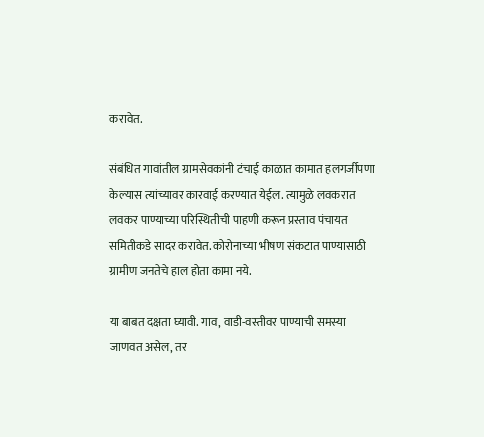करावेत.

संबंधित गावांतील ग्रामसेवकांनी टंचाई काळात कामात हलगर्जीपणा केल्यास त्यांच्यावर कारवाई करण्यात येईल. त्यामुळे लवकरात लवकर पाण्याच्या परिस्थितीची पाहणी करून प्रस्ताव पंचायत समितीकडे सादर करावेत. कोरोनाच्या भीषण संकटात पाण्यासाठी ग्रामीण जनतेचे हाल होता कामा नये.

या बाबत दक्षता घ्यावी. गाव, वाडी-वस्तीवर पाण्याची समस्या जाणवत असेल, तर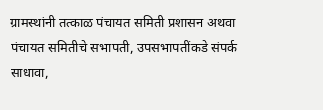ग्रामस्थांनी तत्काळ पंचायत समिती प्रशासन अथवा पंचायत समितीचे सभापती, उपसभापतींकडे संपर्क साधावा,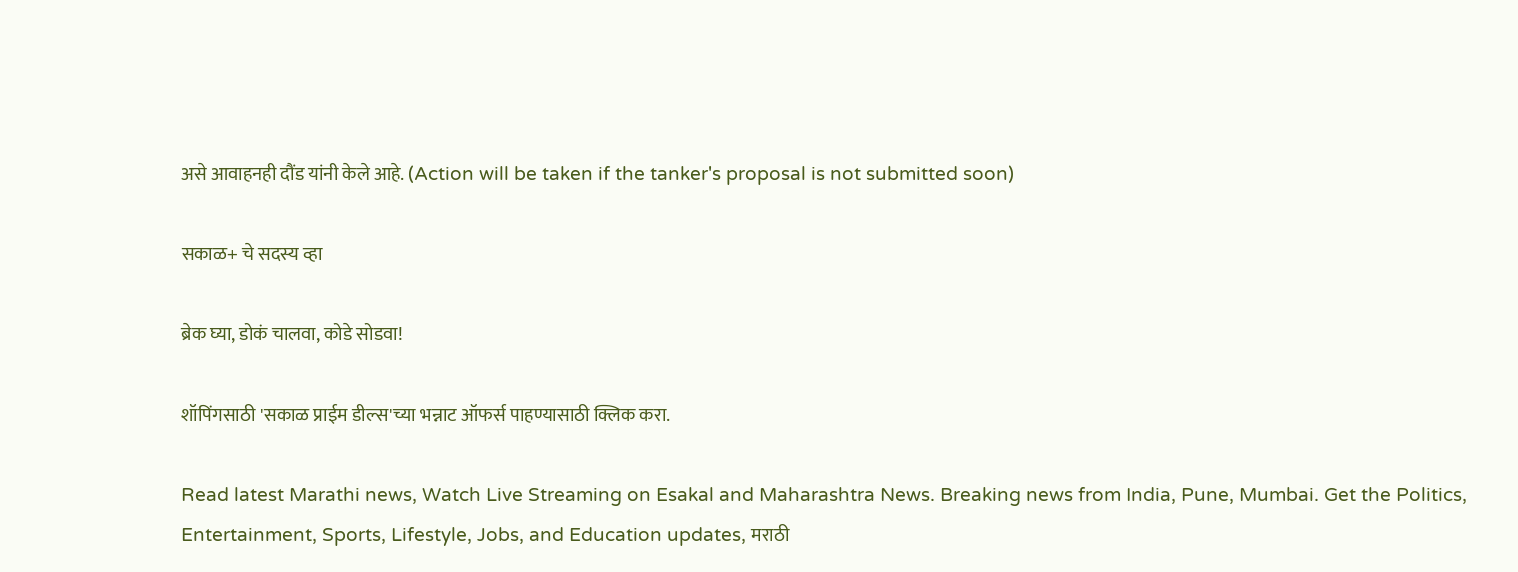असे आवाहनही दौंड यांनी केले आहे. (Action will be taken if the tanker's proposal is not submitted soon)

सकाळ+ चे सदस्य व्हा

ब्रेक घ्या, डोकं चालवा, कोडे सोडवा!

शॉपिंगसाठी 'सकाळ प्राईम डील्स'च्या भन्नाट ऑफर्स पाहण्यासाठी क्लिक करा.

Read latest Marathi news, Watch Live Streaming on Esakal and Maharashtra News. Breaking news from India, Pune, Mumbai. Get the Politics, Entertainment, Sports, Lifestyle, Jobs, and Education updates, मराठी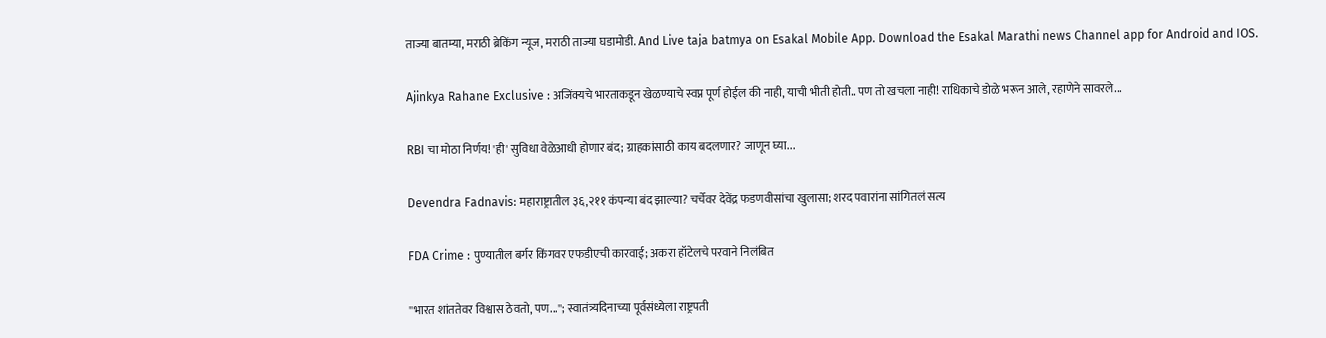ताज्या बातम्या, मराठी ब्रेकिंग न्यूज, मराठी ताज्या घडामोडी. And Live taja batmya on Esakal Mobile App. Download the Esakal Marathi news Channel app for Android and IOS.

Ajinkya Rahane Exclusive : अजिंक्यचे भारताकडून खेळण्याचे स्वप्न पूर्ण होईल की नाही, याची भीती होती.. पण तो खचला नाही! राधिकाचे डोळे भरून आले, रहाणेने सावरले...

RBI चा मोठा निर्णय! 'ही' सुविधा वेळेआधी होणार बंद; ग्राहकांसाठी काय बदलणार? जाणून घ्या...

Devendra Fadnavis: महाराष्ट्रातील ३६,२११ कंपन्या बंद झाल्या? चर्चेवर देवेंद्र फडणवीसांचा खुलासा; शरद पवारांना सांगितलं सत्य

FDA Crime : पुण्यातील बर्गर किंगवर एफडीएची कारवाई; अकरा हॉटेलचे परवाने निलंबित

''भारत शांततेवर विश्वास ठेवतो, पण...''; स्वातंत्र्यदिनाच्या पूर्वसंध्येला राष्ट्रपती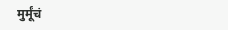मुर्मूंचं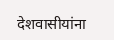देशवासीयांना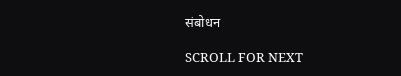संबोधन

SCROLL FOR NEXT